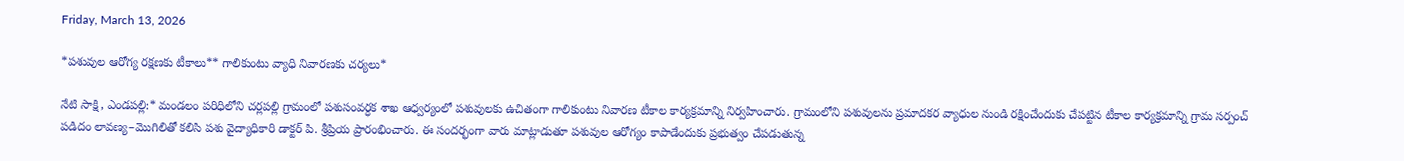Friday, March 13, 2026

*పశువుల ఆరోగ్య రక్షణకు టీకాలు** గాలికుంటు వ్యాధి నివారణకు చర్యలు*

నేటి సాక్షి, ఎండపల్లి:* మండలం పరిధిలోని చర్లపల్లి గ్రామంలో పశుసంవర్ధక శాఖ ఆధ్వర్యంలో పశువులకు ఉచితంగా గాలికుంటు నివారణ టీకాల కార్యక్రమాన్ని నిర్వహించారు. గ్రామంలోని పశువులను ప్రమాదకర వ్యాధుల నుండి రక్షించేందుకు చేపట్టిన టీకాల కార్యక్రమాన్ని గ్రామ సర్పంచ్ పడిదం లావణ్య–మొగిలితో కలిసి పశు వైద్యాధికారి డాక్టర్ పి. శ్రీప్రియ ప్రారంభించారు. ఈ సందర్భంగా వారు మాట్లాడుతూ పశువుల ఆరోగ్యం కాపాడేందుకు ప్రభుత్వం చేపడుతున్న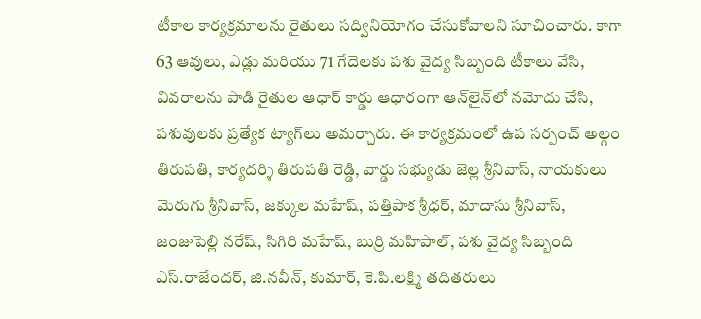టీకాల కార్యక్రమాలను రైతులు సద్వినియోగం చేసుకోవాలని సూచించారు. కాగా 63 ఆవులు, ఎడ్లు మరియు 71 గేదెలకు పశు వైద్య సిబ్బంది టీకాలు వేసి, వివరాలను పాడి రైతుల ఆధార్ కార్డు ఆధారంగా ఆన్‌లైన్‌లో నమోదు చేసి, పశువులకు ప్రత్యేక ట్యాగ్‌లు అమర్చారు. ఈ కార్యక్రమంలో ఉప సర్పంచ్ అల్గం తిరుపతి, కార్యదర్శి తిరుపతి రెడ్డి, వార్డు సభ్యుడు జెల్ల శ్రీనివాస్, నాయకులు మెరుగు శ్రీనివాస్, జక్కుల మహేష్, పత్తిపాక శ్రీధర్, మాదాసు శ్రీనివాస్, జంజుపెల్లి నరేష్, సిగిరి మహేష్, బుర్రి మహిపాల్, పశు వైద్య సిబ్బంది ఎస్.రాజేందర్, జి.నవీన్, కుమార్, కె.పి.లక్ష్మి తదితరులు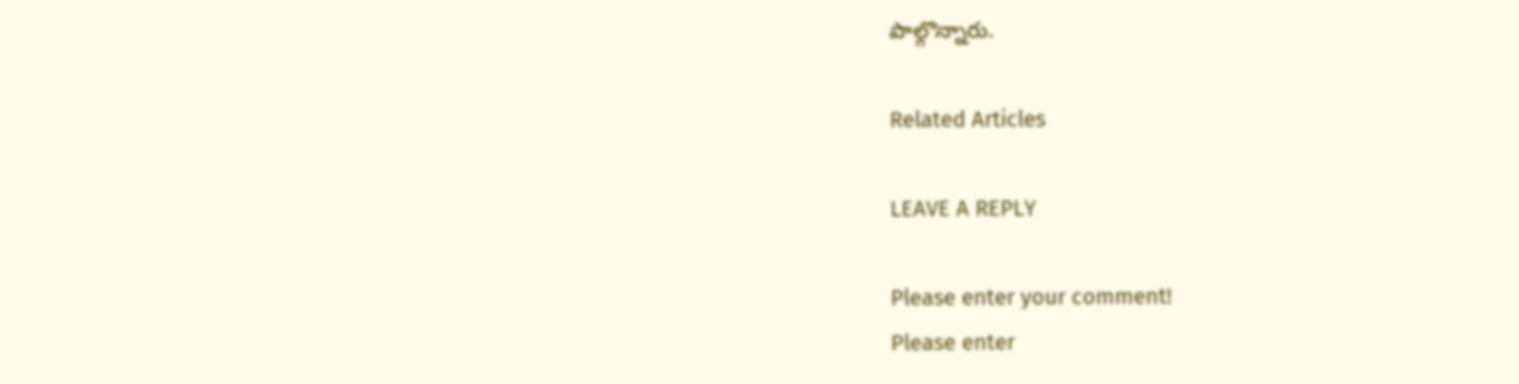పాల్గొన్నారు.

Related Articles

LEAVE A REPLY

Please enter your comment!
Please enter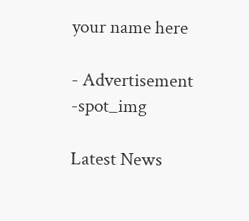your name here

- Advertisement -spot_img

Latest News